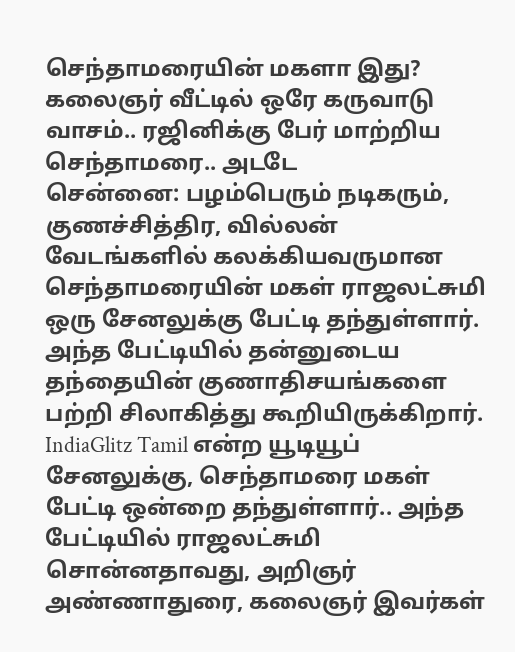செந்தாமரையின் மகளா இது? கலைஞர் வீட்டில் ஒரே கருவாடு வாசம்.. ரஜினிக்கு பேர் மாற்றிய செந்தாமரை.. அடடே
சென்னை: பழம்பெரும் நடிகரும், குணச்சித்திர, வில்லன் வேடங்களில் கலக்கியவருமான செந்தாமரையின் மகள் ராஜலட்சுமி ஒரு சேனலுக்கு பேட்டி தந்துள்ளார். அந்த பேட்டியில் தன்னுடைய தந்தையின் குணாதிசயங்களை பற்றி சிலாகித்து கூறியிருக்கிறார்.
IndiaGlitz Tamil என்ற யூடியூப் சேனலுக்கு, செந்தாமரை மகள் பேட்டி ஒன்றை தந்துள்ளார்.. அந்த பேட்டியில் ராஜலட்சுமி சொன்னதாவது, அறிஞர் அண்ணாதுரை, கலைஞர் இவர்கள்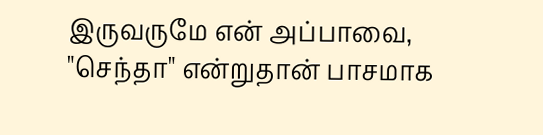இருவருமே என் அப்பாவை, "செந்தா" என்றுதான் பாசமாக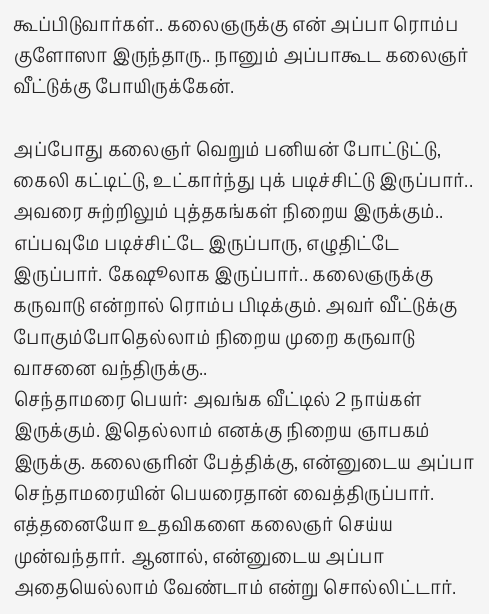கூப்பிடுவார்கள்.. கலைஞருக்கு என் அப்பா ரொம்ப குளோஸா இருந்தாரு.. நானும் அப்பாகூட கலைஞர் வீட்டுக்கு போயிருக்கேன்.

அப்போது கலைஞர் வெறும் பனியன் போட்டுட்டு, கைலி கட்டிட்டு, உட்கார்ந்து புக் படிச்சிட்டு இருப்பார்.. அவரை சுற்றிலும் புத்தகங்கள் நிறைய இருக்கும்.. எப்பவுமே படிச்சிட்டே இருப்பாரு, எழுதிட்டே இருப்பார். கேஷூலாக இருப்பார்.. கலைஞருக்கு கருவாடு என்றால் ரொம்ப பிடிக்கும். அவர் வீட்டுக்கு போகும்போதெல்லாம் நிறைய முறை கருவாடு வாசனை வந்திருக்கு..
செந்தாமரை பெயர்: அவங்க வீட்டில் 2 நாய்கள் இருக்கும். இதெல்லாம் எனக்கு நிறைய ஞாபகம் இருக்கு. கலைஞரின் பேத்திக்கு, என்னுடைய அப்பா செந்தாமரையின் பெயரைதான் வைத்திருப்பார். எத்தனையோ உதவிகளை கலைஞர் செய்ய முன்வந்தார். ஆனால், என்னுடைய அப்பா அதையெல்லாம் வேண்டாம் என்று சொல்லிட்டார்.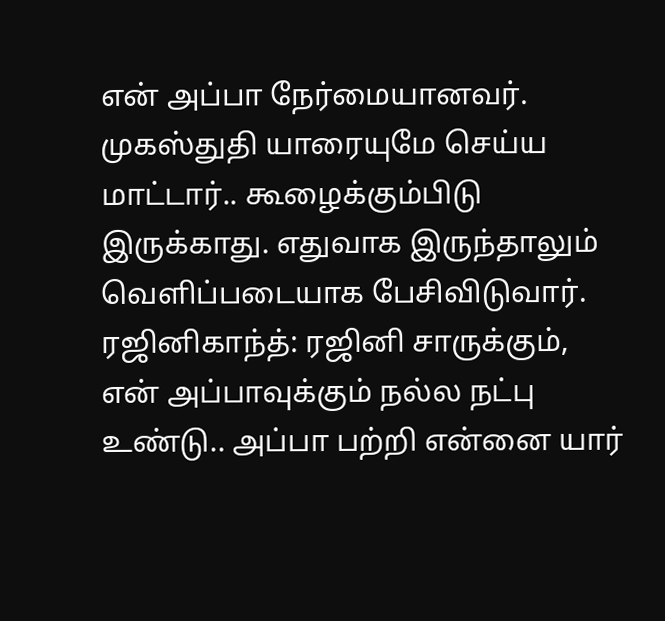என் அப்பா நேர்மையானவர். முகஸ்துதி யாரையுமே செய்ய மாட்டார்.. கூழைக்கும்பிடு இருக்காது. எதுவாக இருந்தாலும் வெளிப்படையாக பேசிவிடுவார்.
ரஜினிகாந்த்: ரஜினி சாருக்கும், என் அப்பாவுக்கும் நல்ல நட்பு உண்டு.. அப்பா பற்றி என்னை யார்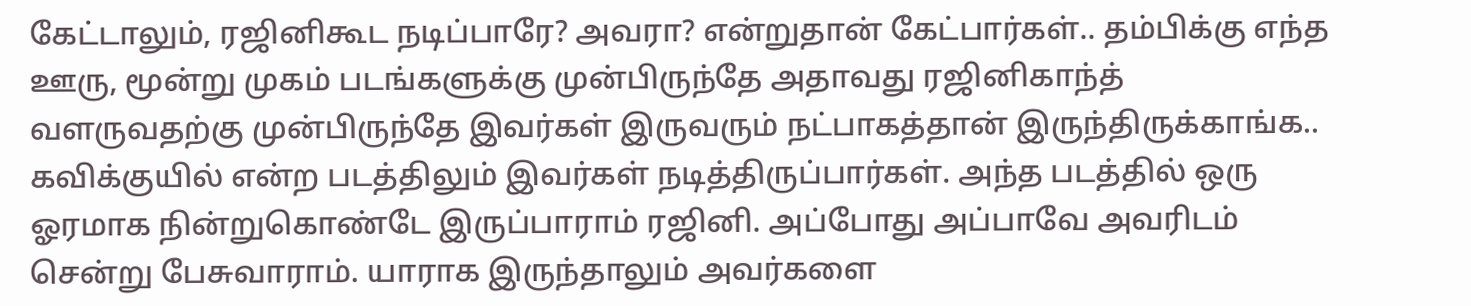கேட்டாலும், ரஜினிகூட நடிப்பாரே? அவரா? என்றுதான் கேட்பார்கள்.. தம்பிக்கு எந்த ஊரு, மூன்று முகம் படங்களுக்கு முன்பிருந்தே அதாவது ரஜினிகாந்த் வளருவதற்கு முன்பிருந்தே இவர்கள் இருவரும் நட்பாகத்தான் இருந்திருக்காங்க..
கவிக்குயில் என்ற படத்திலும் இவர்கள் நடித்திருப்பார்கள். அந்த படத்தில் ஒரு ஓரமாக நின்றுகொண்டே இருப்பாராம் ரஜினி. அப்போது அப்பாவே அவரிடம் சென்று பேசுவாராம். யாராக இருந்தாலும் அவர்களை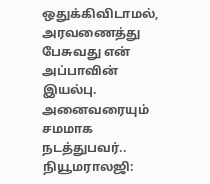ஒதுக்கிவிடாமல், அரவணைத்து பேசுவது என் அப்பாவின் இயல்பு. அனைவரையும் சமமாக நடத்துபவர்..
நியூமராலஜி: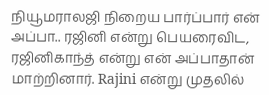நியூமராலஜி நிறைய பார்ப்பார் என் அப்பா.. ரஜினி என்று பெயரைவிட, ரஜினிகாந்த் என்று என் அப்பாதான் மாற்றினார். Rajini என்று முதலில்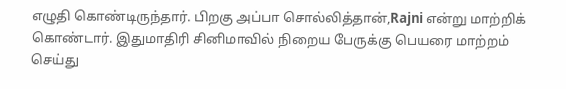எழுதி கொண்டிருந்தார். பிறகு அப்பா சொல்லித்தான்,Rajni என்று மாற்றிக் கொண்டார். இதுமாதிரி சினிமாவில் நிறைய பேருக்கு பெயரை மாற்றம் செய்து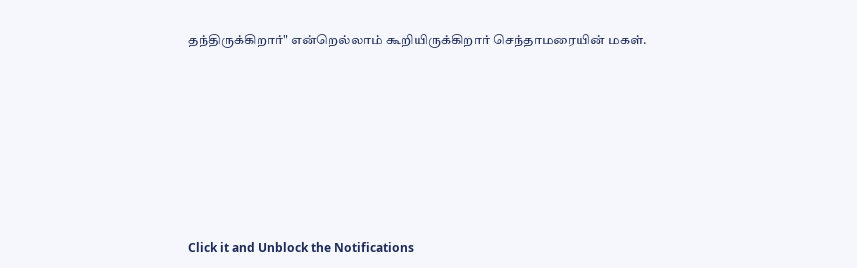தந்திருக்கிறார்" என்றெல்லாம் கூறியிருக்கிறார் செந்தாமரையின் மகள்.












Click it and Unblock the Notifications